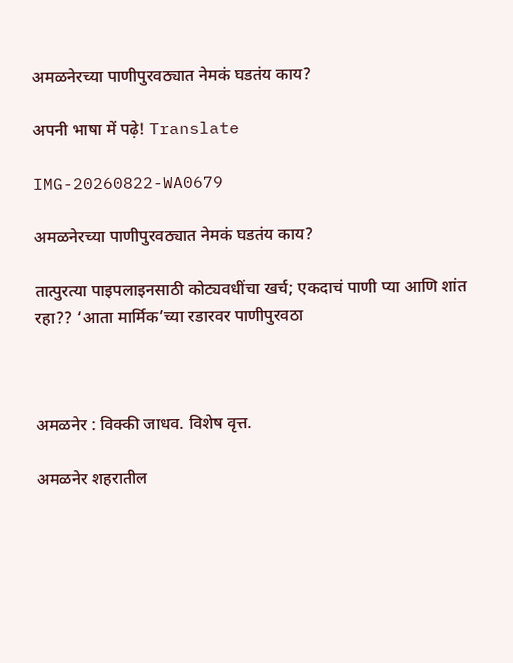अमळनेरच्या पाणीपुरवठ्यात नेमकं घडतंय काय?

अपनी भाषा में पढ़े! Translate

IMG-20260822-WA0679

अमळनेरच्या पाणीपुरवठ्यात नेमकं घडतंय काय?

तात्पुरत्या पाइपलाइनसाठी कोट्यवधींचा खर्च; एकदाचं पाणी प्या आणि शांत रहा?? ‘आता मार्मिक’च्या रडारवर पाणीपुरवठा



अमळनेर : विक्की जाधव. विशेष वृत्त.

अमळनेर शहरातील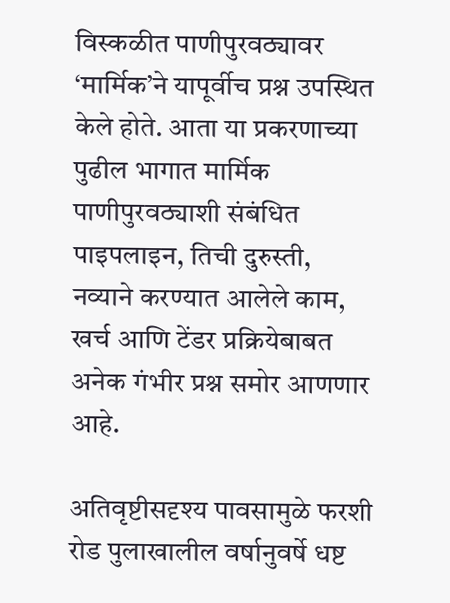विस्कळीत पाणीपुरवठ्यावर ‘मार्मिक’ने यापूर्वीच प्रश्न उपस्थित केले होते. आता या प्रकरणाच्या पुढील भागात मार्मिक पाणीपुरवठ्याशी संबंधित पाइपलाइन, तिची दुरुस्ती, नव्याने करण्यात आलेले काम, खर्च आणि टेंडर प्रक्रियेबाबत अनेक गंभीर प्रश्न समोर आणणार आहे.

अतिवृष्टीसदृश्य पावसामुळे फरशी रोड पुलाखालील वर्षानुवर्षे धष्ट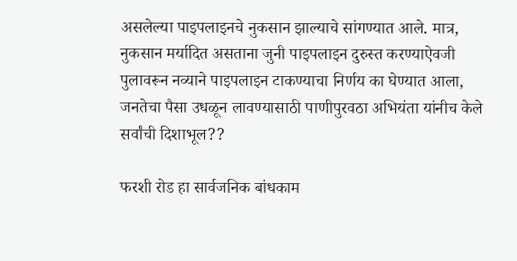असलेल्या पाइपलाइनचे नुकसान झाल्याचे सांगण्यात आले. मात्र, नुकसान मर्यादित असताना जुनी पाइपलाइन दुरुस्त करण्याऐवजी पुलावरून नव्याने पाइपलाइन टाकण्याचा निर्णय का घेण्यात आला, जनतेचा पैसा उधळून लावण्यासाठी पाणीपुरवठा अभियंता यांनीच केले सर्वांची दिशाभूल??

फरशी रोड हा सार्वजनिक बांधकाम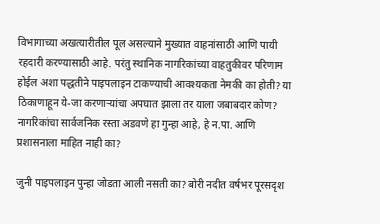विभागाच्या अखत्यारीतील पूल असल्याने मुख्यात वाहनांसाठी आणि पायी रहदारी करण्यासाठी आहे. परंतु स्थानिक नागरिकांच्या वाहतुकीवर परिणाम होईल अशा पद्धतीने पाइपलाइन टाकण्याची आवश्यकता नेमकी का होती? या ठिकाणाहून ये-जा करणाऱ्यांचा अपघात झाला तर याला जबाबदार कोण? नागरिकांचा सार्वजनिक रस्ता अडवणे हा गुन्हा आहे, हे न.पा. आणि प्रशासनाला माहित नाही का?

जुनी पाइपलाइन पुन्हा जोडता आली नसती का? बोरी नदीत वर्षभर पूरसदृश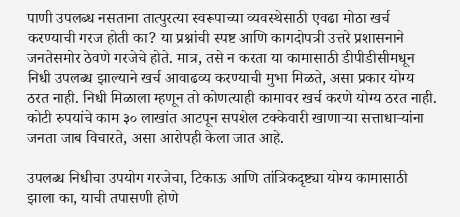पाणी उपलब्ध नसताना तात्पुरत्या स्वरूपाच्या व्यवस्थेसाठी एवढा मोठा खर्च करण्याची गरज होती का? या प्रश्नांची स्पष्ट आणि कागदोपत्री उत्तरे प्रशासनाने जनतेसमोर ठेवणे गरजेचे होते. मात्र, तसे न करता या कामासाठी डीपीडीसीमधून निधी उपलब्ध झाल्याने खर्च आवाढव्य करण्याची मुभा मिळते, असा प्रकार योग्य ठरत नाही. निधी मिळाला म्हणून तो कोणत्याही कामावर खर्च करणे योग्य ठरत नाही. कोटी रुपयांचे काम ३० लाखांत आटपून सपशेल टक्केवारी खाणाऱ्या सत्ताधाऱ्यांना जनता जाब विचारते, असा आरोपही केला जात आहे.

उपलब्ध निधीचा उपयोग गरजेचा, टिकाऊ आणि तांत्रिकदृष्ट्या योग्य कामासाठी झाला का, याची तपासणी होणे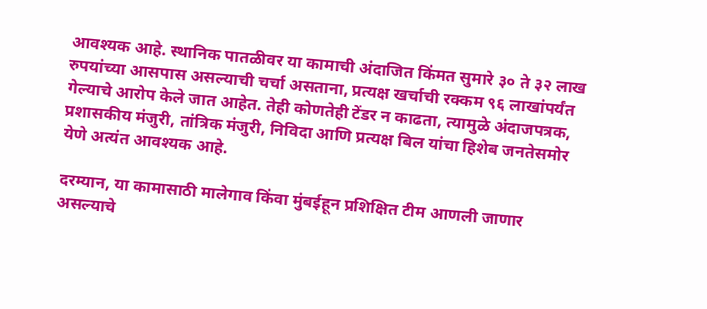आवश्यक आहे. स्थानिक पातळीवर या कामाची अंदाजित किंमत सुमारे ३० ते ३२ लाख रुपयांच्या आसपास असल्याची चर्चा असताना, प्रत्यक्ष खर्चाची रक्कम ९६ लाखांपर्यंत गेल्याचे आरोप केले जात आहेत. तेही कोणतेही टेंडर न काढता, त्यामुळे अंदाजपत्रक, प्रशासकीय मंजुरी, तांत्रिक मंजुरी, निविदा आणि प्रत्यक्ष बिल यांचा हिशेब जनतेसमोर येणे अत्यंत आवश्यक आहे.

दरम्यान, या कामासाठी मालेगाव किंवा मुंबईहून प्रशिक्षित टीम आणली जाणार असल्याचे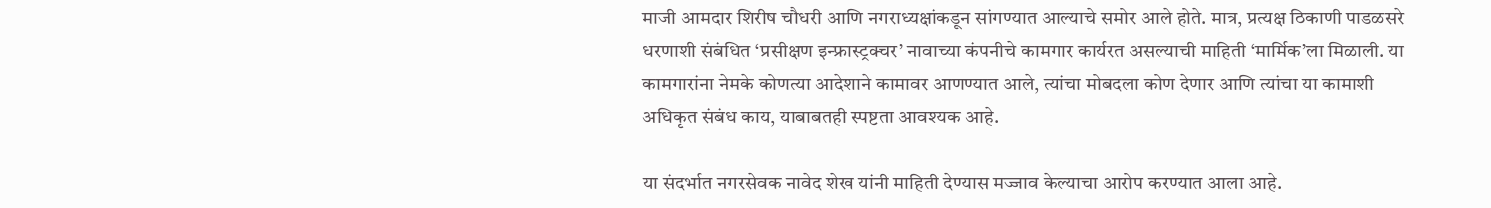माजी आमदार शिरीष चौधरी आणि नगराध्यक्षांकडून सांगण्यात आल्याचे समोर आले होते. मात्र, प्रत्यक्ष ठिकाणी पाडळसरे धरणाशी संबंधित ‘प्रसीक्षण इन्फ्रास्ट्रक्चर’ नावाच्या कंपनीचे कामगार कार्यरत असल्याची माहिती ‘मार्मिक’ला मिळाली. या कामगारांना नेमके कोणत्या आदेशाने कामावर आणण्यात आले, त्यांचा मोबदला कोण देणार आणि त्यांचा या कामाशी अधिकृत संबंध काय, याबाबतही स्पष्टता आवश्यक आहे.

या संदर्भात नगरसेवक नावेद शेख यांनी माहिती देण्यास मज्जाव केल्याचा आरोप करण्यात आला आहे.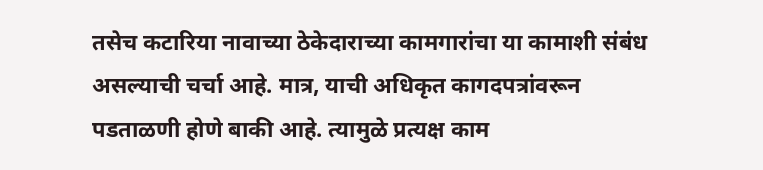तसेच कटारिया नावाच्या ठेकेदाराच्या कामगारांचा या कामाशी संबंध असल्याची चर्चा आहे. मात्र, याची अधिकृत कागदपत्रांवरून पडताळणी होणे बाकी आहे. त्यामुळे प्रत्यक्ष काम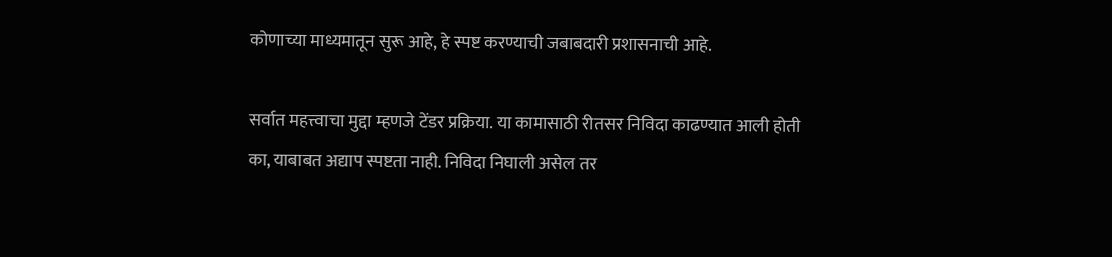कोणाच्या माध्यमातून सुरू आहे, हे स्पष्ट करण्याची जबाबदारी प्रशासनाची आहे.

सर्वात महत्त्वाचा मुद्दा म्हणजे टेंडर प्रक्रिया. या कामासाठी रीतसर निविदा काढण्यात आली होती का, याबाबत अद्याप स्पष्टता नाही. निविदा निघाली असेल तर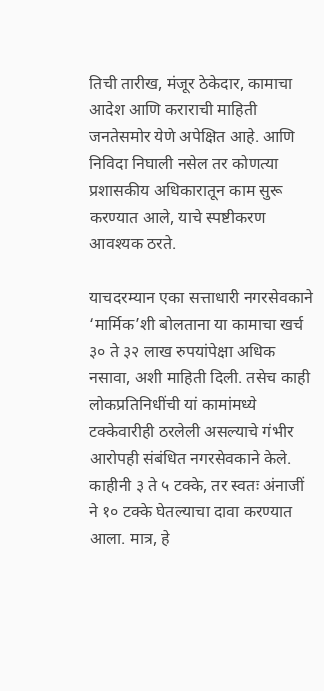तिची तारीख, मंजूर ठेकेदार, कामाचा आदेश आणि कराराची माहिती जनतेसमोर येणे अपेक्षित आहे. आणि निविदा निघाली नसेल तर कोणत्या प्रशासकीय अधिकारातून काम सुरू करण्यात आले, याचे स्पष्टीकरण आवश्यक ठरते.

याचदरम्यान एका सत्ताधारी नगरसेवकाने ‘मार्मिक’शी बोलताना या कामाचा खर्च ३० ते ३२ लाख रुपयांपेक्षा अधिक नसावा, अशी माहिती दिली. तसेच काही लोकप्रतिनिधींची यां कामांमध्ये टक्केवारीही ठरलेली असल्याचे गंभीर आरोपही संबंधित नगरसेवकाने केले. काहीनी ३ ते ५ टक्के, तर स्वतः अंनाजीं ने १० टक्के घेतल्याचा दावा करण्यात आला. मात्र, हे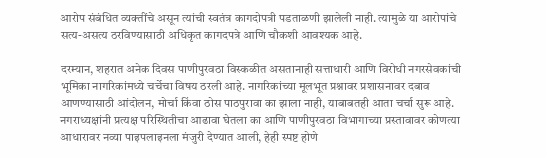आरोप संबंधित व्यक्तींचे असून त्यांची स्वतंत्र कागदोपत्री पडताळणी झालेली नाही. त्यामुळे या आरोपांचे सत्य-असत्य ठरविण्यासाठी अधिकृत कागदपत्रे आणि चौकशी आवश्यक आहे.

दरम्यान, शहरात अनेक दिवस पाणीपुरवठा विस्कळीत असतानाही सत्ताधारी आणि विरोधी नगरसेवकांची भूमिका नागरिकांमध्ये चर्चेचा विषय ठरली आहे. नागरिकांच्या मूलभूत प्रश्नावर प्रशासनावर दबाव आणण्यासाठी आंदोलन, मोर्चा किंवा ठोस पाठपुरावा का झाला नाही, याबाबतही आता चर्चा सुरू आहे. नगराध्यक्षांनी प्रत्यक्ष परिस्थितीचा आढावा घेतला का आणि पाणीपुरवठा विभागाच्या प्रस्तावावर कोणत्या आधारावर नव्या पाइपलाइनला मंजुरी देण्यात आली, हेही स्पष्ट होणे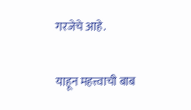गरजेचे आहे.

याहून महत्त्वाची बाब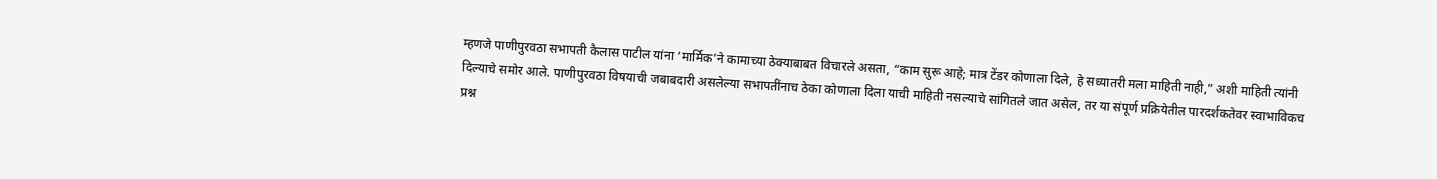म्हणजे पाणीपुरवठा सभापती कैलास पाटील यांना ‘मार्मिक’ने कामाच्या ठेक्याबाबत विचारले असता, “काम सुरू आहे; मात्र टेंडर कोणाला दिले, हे सध्यातरी मला माहिती नाही,” अशी माहिती त्यांनी दिल्याचे समोर आले. पाणीपुरवठा विषयाची जबाबदारी असलेल्या सभापतींनाच ठेका कोणाला दिला याची माहिती नसल्याचे सांगितले जात असेल, तर या संपूर्ण प्रक्रियेतील पारदर्शकतेवर स्वाभाविकच प्रश्न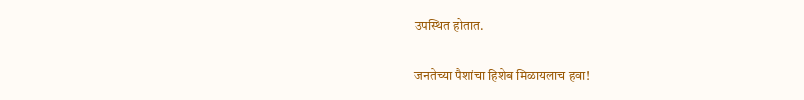उपस्थित होतात.

जनतेच्या पैशांचा हिशेब मिळायलाच हवा!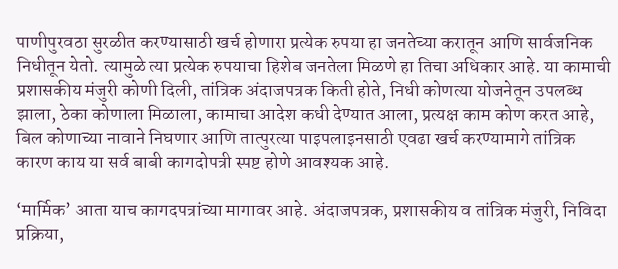पाणीपुरवठा सुरळीत करण्यासाठी खर्च होणारा प्रत्येक रुपया हा जनतेच्या करातून आणि सार्वजनिक निधीतून येतो. त्यामुळे त्या प्रत्येक रुपयाचा हिशेब जनतेला मिळणे हा तिचा अधिकार आहे. या कामाची प्रशासकीय मंजुरी कोणी दिली, तांत्रिक अंदाजपत्रक किती होते, निधी कोणत्या योजनेतून उपलब्ध झाला, ठेका कोणाला मिळाला, कामाचा आदेश कधी देण्यात आला, प्रत्यक्ष काम कोण करत आहे, बिल कोणाच्या नावाने निघणार आणि तात्पुरत्या पाइपलाइनसाठी एवढा खर्च करण्यामागे तांत्रिक कारण काय या सर्व बाबी कागदोपत्री स्पष्ट होणे आवश्यक आहे.

‘मार्मिक’ आता याच कागदपत्रांच्या मागावर आहे. अंदाजपत्रक, प्रशासकीय व तांत्रिक मंजुरी, निविदा प्रक्रिया,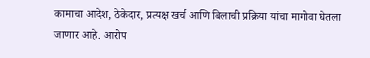कामाचा आदेश, ठेकेदार, प्रत्यक्ष खर्च आणि बिलाची प्रक्रिया यांचा मागोवा घेतला जाणार आहे. आरोप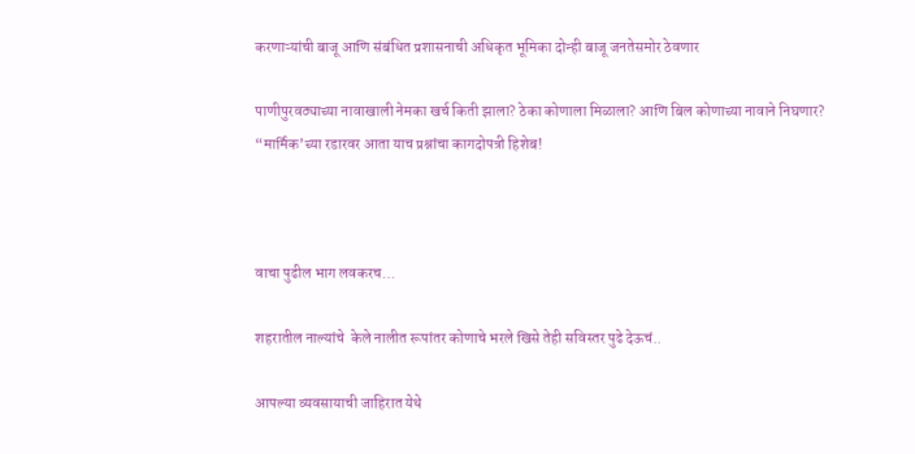करणाऱ्यांची बाजू आणि संबंधित प्रशासनाची अधिकृत भूमिका दोन्ही बाजू जनतेसमोर ठेवणार

पाणीपुरवठ्याच्या नावाखाली नेमका खर्च किती झाला? ठेका कोणाला मिळाला? आणि बिल कोणाच्या नावाने निघणार? “मार्मिक’च्या रडारवर आता याच प्रश्नांचा कागदोपत्री हिशेब!



वाचा पुढील भाग लवकरच…

शहरातील नाल्यांचे  केले नालीत रूपांतर कोणाचे भरले खिसे तेही सविस्तर पुढे देऊचं..

आपल्या व्यवसायाची जाहिरात येथे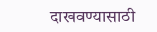दाखवण्यासाठी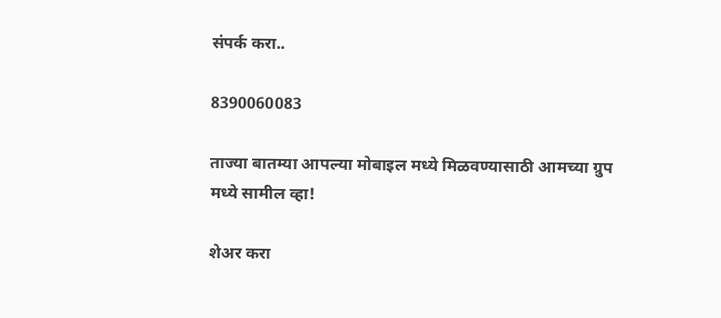संपर्क करा..

8390060083

ताज्या बातम्या आपल्या मोबाइल मध्ये मिळवण्यासाठी आमच्या ग्रुप मध्ये सामील व्हा!

शेअर करा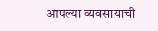आपल्या व्यवसायाची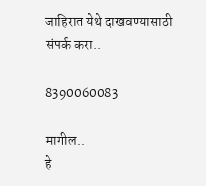जाहिरात येथे दाखवण्यासाठी संपर्क करा..

8390060083

मागील..
हे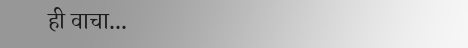ही वाचा...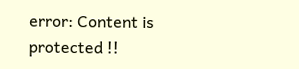error: Content is protected !!